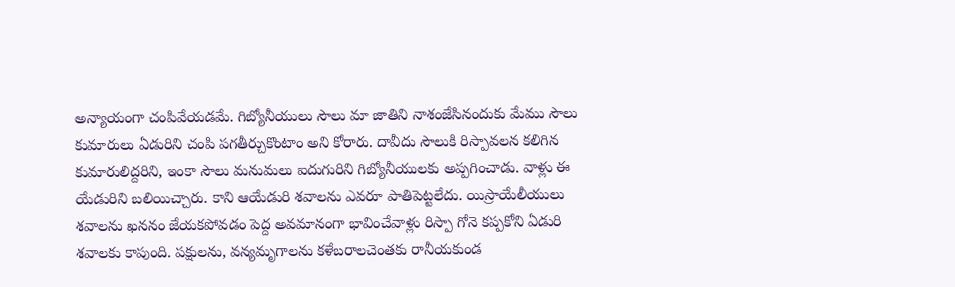అన్యాయంగా చంపివేయడమే. గిబ్యోనీయులు సౌలు మా జాతిని నాశంజేసినందుకు మేము సౌలు కుమారులు ఏడురిని చంపి పగతీర్చుకొంటాం అని కోరారు. దావీదు సౌలుకి రిస్పావలన కలిగిన కుమారులిద్దరిని, ఇంకా సౌలు మనుమలు ఐదుగురిని గిబ్యోనీయులకు అప్పగించాడు. వాళ్లు ఈ యేడురిని బలియిచ్చారు. కాని ఆయేడురి శవాలను ఎవరూ పాతిపెట్టలేదు. యిస్రాయేలీయులు శవాలను ఖననం జేయకపోవడం పెద్ద అవమానంగా భావించేవాళ్లు రిస్పా గోనె కప్పకోని ఏడురి శవాలకు కాపుంది. పక్షులను, వన్యమృగాలను కళేబరాలచెంతకు రానీయకుండ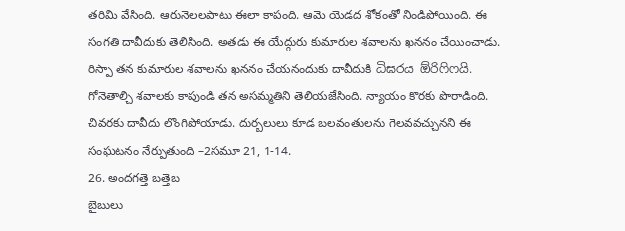తరిమి వేసింది. ఆరునెలలపాటు ఈలా కాపంది. ఆమె యెడద శోకంతో నిండిపోయింది. ఈ సంగతి దావీదుకు తెలిసింది. అతడు ఈ యేద్గురు కుమారుల శవాలను ఖననం చేయించాడు. రిస్పా తన కుమారుల శవాలను ఖననం చేయనందుకు దావీదుకి ධිඝරය ඕරිෆිෆයි. గోనెతాల్చి శవాలకు కాపుండి తన అసమ్మతిని తెలియజేసింది. న్యాయం కొరకు పొరాడింది. చివరకు దావీదు లొంగిపోయాడు. దుర్బలులు కూడ బలవంతులను గెలవవచ్చునని ఈ సంఘటనం నేర్పుతుంది –2సమూ 21, 1-14.
26. అందగత్తె బత్తెబ
బైబులు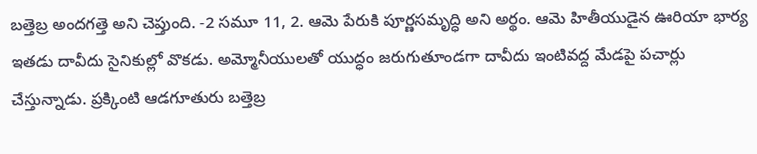బత్తెబ్ర అందగత్తె అని చెప్తుంది. -2 సమూ 11, 2. ఆమె పేరుకి పూర్ణసమృద్ధి అని అర్థం. ఆమె హితీయుడైన ఊరియా భార్య ఇతడు దావీదు సైనికుల్లో వొకడు. అమ్మోనీయులతో యుద్ధం జరుగుతూండగా దావీదు ఇంటివద్ద మేడపై పచార్లు చేస్తున్నాడు. ప్రక్కింటి ఆడగూతురు బత్తెబ్ర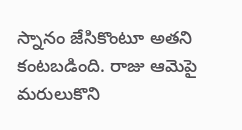స్నానం జేసికొంటూ అతని కంటబడింది. రాజు ఆమెపై మరులుకొని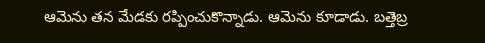ఆమెను తన మేడకు రప్పించుకొన్నాడు. ఆమెను కూడాడు. బత్తెబ్ర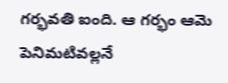గర్భవతి ఐంది. ఆ గర్భం ఆమె పెనిమటివల్లనే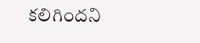కలిగిందని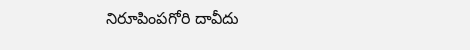నిరూపింపగోరి దావీదు